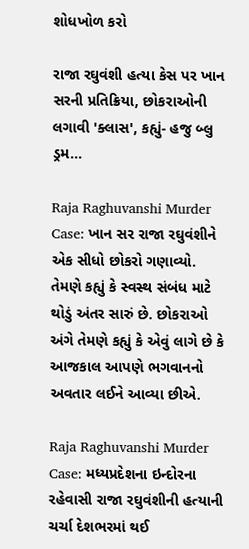શોધખોળ કરો

રાજા રઘુવંશી હત્યા કેસ પર ખાન સરની પ્રતિક્રિયા, છોકરાઓની લગાવી 'ક્લાસ', કહ્યું- હજુ બ્લુ ડ્રમ...

Raja Raghuvanshi Murder Case: ખાન સર રાજા રઘુવંશીને એક સીધો છોકરો ગણાવ્યો. તેમણે કહ્યું કે સ્વસ્થ સંબંધ માટે થોડું અંતર સારું છે. છોકરાઓ અંગે તેમણે કહ્યું કે એવું લાગે છે કે આજકાલ આપણે ભગવાનનો અવતાર લઈને આવ્યા છીએ.

Raja Raghuvanshi Murder Case: મધ્યપ્રદેશના ઇન્દોરના રહેવાસી રાજા રઘુવંશીની હત્યાની ચર્ચા દેશભરમાં થઈ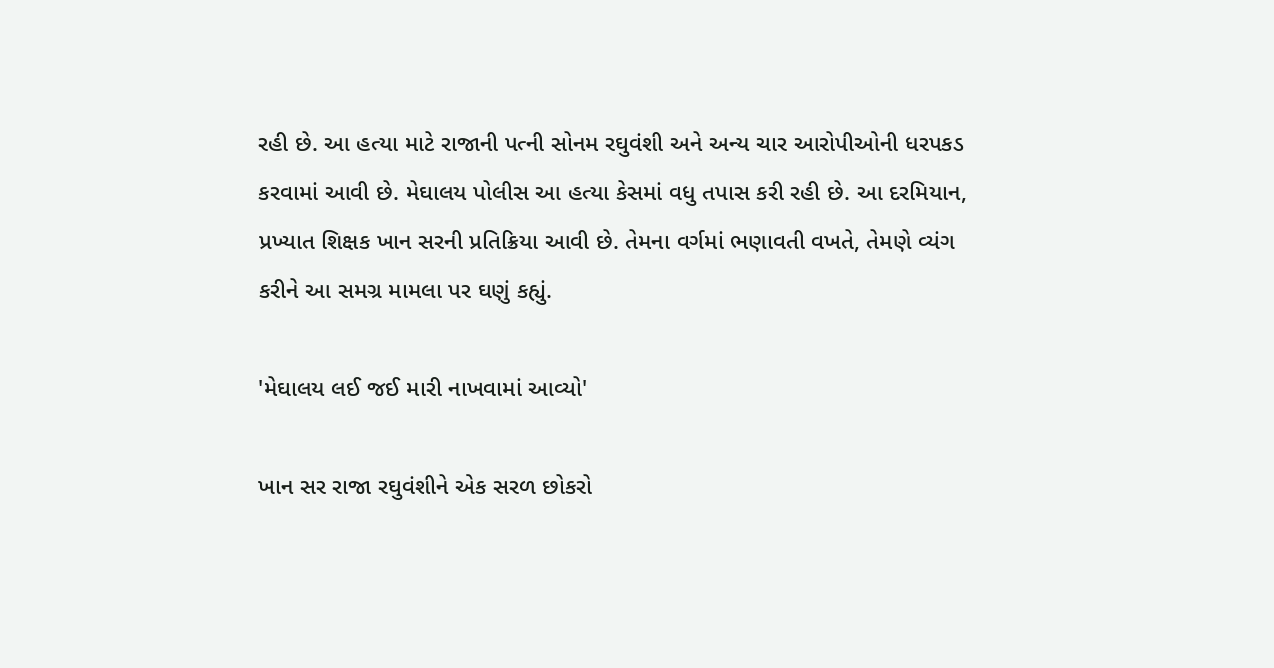રહી છે. આ હત્યા માટે રાજાની પત્ની સોનમ રઘુવંશી અને અન્ય ચાર આરોપીઓની ધરપકડ કરવામાં આવી છે. મેઘાલય પોલીસ આ હત્યા કેસમાં વધુ તપાસ કરી રહી છે. આ દરમિયાન, પ્રખ્યાત શિક્ષક ખાન સરની પ્રતિક્રિયા આવી છે. તેમના વર્ગમાં ભણાવતી વખતે, તેમણે વ્યંગ કરીને આ સમગ્ર મામલા પર ઘણું કહ્યું.

'મેઘાલય લઈ જઈ મારી નાખવામાં આવ્યો'

ખાન સર રાજા રઘુવંશીને એક સરળ છોકરો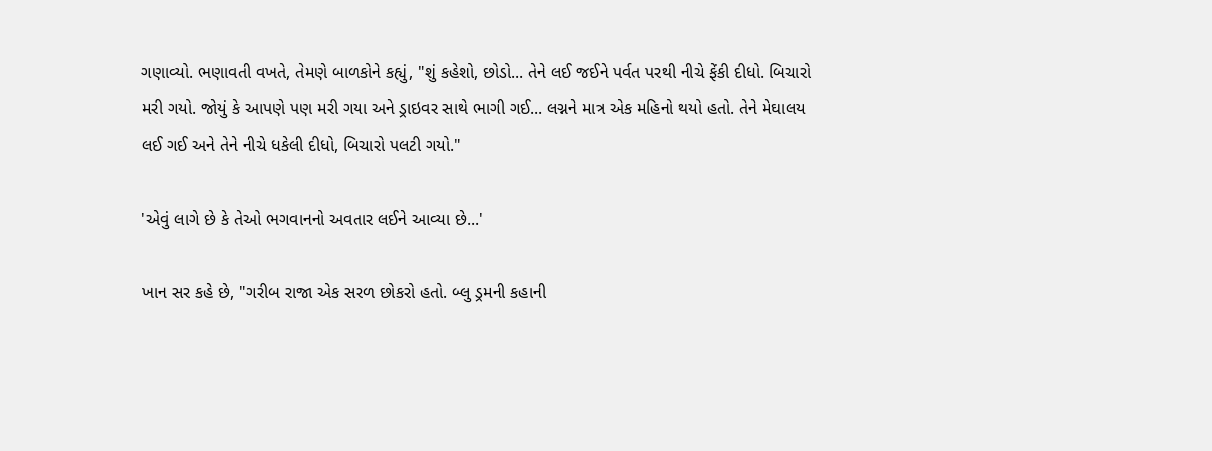ગણાવ્યો. ભણાવતી વખતે, તેમણે બાળકોને કહ્યું, "શું કહેશો, છોડો... તેને લઈ જઈને પર્વત પરથી નીચે ફેંકી દીધો. બિચારો મરી ગયો. જોયું કે આપણે પણ મરી ગયા અને ડ્રાઇવર સાથે ભાગી ગઈ... લગ્નને માત્ર એક મહિનો થયો હતો. તેને મેઘાલય લઈ ગઈ અને તેને નીચે ધકેલી દીધો, બિચારો પલટી ગયો."

'એવું લાગે છે કે તેઓ ભગવાનનો અવતાર લઈને આવ્યા છે...'

ખાન સર કહે છે, "ગરીબ રાજા એક સરળ છોકરો હતો. બ્લુ ડ્રમની કહાની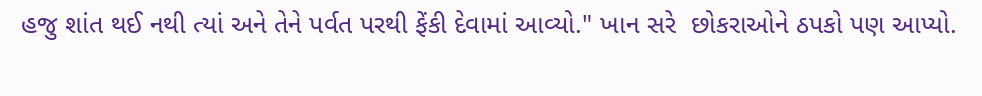હજુ શાંત થઈ નથી ત્યાં અને તેને પર્વત પરથી ફેંકી દેવામાં આવ્યો." ખાન સરે  છોકરાઓને ઠપકો પણ આપ્યો.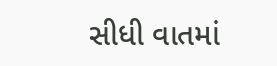સીધી વાતમાં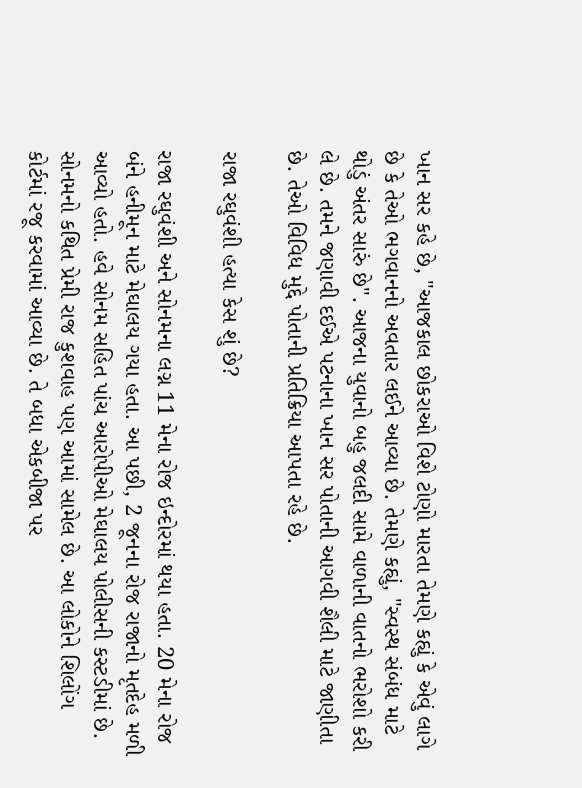ખાન સર કહે છે, "આજકાલ છોકરાઓ વિશે ટોણો મારતા તેમણે કહ્યું કે એવું લાગે છે કે તેઓ ભગવાનનો અવતાર લઈને આવ્યા છે. તેમણે કહ્યું, "સ્વસ્થ સંબંધ માટે થોડું અંતર સારું છે". આજના યુવાનો બહુ જલદી સામે વાળાની વાતનો ભરોશો કરી લે છે. તમને જણાવી દઈએ પટનાના ખાન સર પોતાની આગવી શૈલી માટે જાણીતા છે. તેઓ વિવિધ મુદ્દે પોતાની પ્રતિક્રિયા આપતા રહે છે.

રાજા રઘુવંશી હત્યા કેસ શું છે?

રાજા રઘુવંશી અને સોનમના લગ્ન 11 મેના રોજ ઇન્દોરમાં થયા હતા. 20 મેના રોજ બંને હનીમૂન માટે મેઘાલય ગયા હતા. આ પછી, 2 જૂનના રોજ રાજાનો મૃતદેહ મળી આવ્યો હતો. હવે સોનમ સહિત પાંચ આરોપીઓ મેઘાલય પોલીસની કસ્ટડીમાં છે. સોનમનો કથિત પ્રેમી રાજ કુશવાહ પણ આમાં સામેલ છે. આ લોકોને શિલોંગ કોર્ટમાં રજૂ કરવામાં આવ્યા છે. તે બધા એકબીજા પર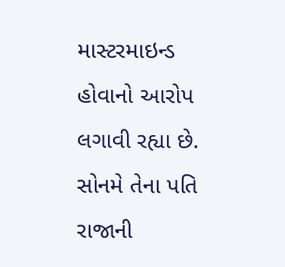માસ્ટરમાઇન્ડ હોવાનો આરોપ લગાવી રહ્યા છે. સોનમે તેના પતિ રાજાની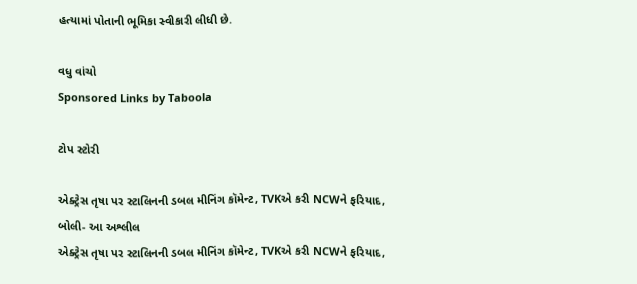હત્યામાં પોતાની ભૂમિકા સ્વીકારી લીધી છે.

વધુ વાંચો
Sponsored Links by Taboola

ટોપ સ્ટોરી

એક્ટ્રેસ તૃષા પર સ્ટાલિનની ડબલ મીનિંગ કૉમેન્ટ, TVKએ કરી NCWને ફરિયાદ, બોલી- આ અશ્લીલ
એક્ટ્રેસ તૃષા પર સ્ટાલિનની ડબલ મીનિંગ કૉમેન્ટ, TVKએ કરી NCWને ફરિયાદ,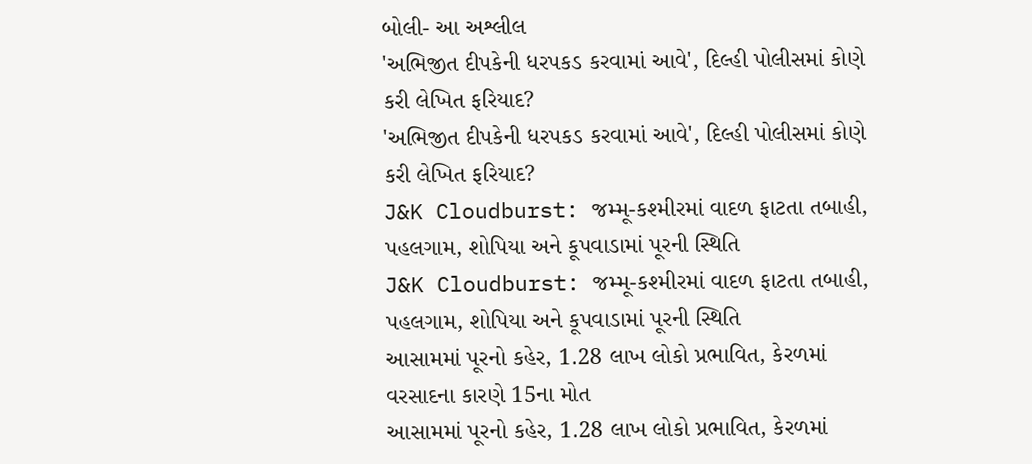બોલી- આ અશ્લીલ
'અભિજીત દીપકેની ધરપકડ કરવામાં આવે', દિલ્હી પોલીસમાં કોણે કરી લેખિત ફરિયાદ?
'અભિજીત દીપકેની ધરપકડ કરવામાં આવે', દિલ્હી પોલીસમાં કોણે કરી લેખિત ફરિયાદ?
J&K Cloudburst: જમ્મૂ-કશ્મીરમાં વાદળ ફાટતા તબાહી, પહલગામ, શોપિયા અને કૂપવાડામાં પૂરની સ્થિતિ
J&K Cloudburst: જમ્મૂ-કશ્મીરમાં વાદળ ફાટતા તબાહી, પહલગામ, શોપિયા અને કૂપવાડામાં પૂરની સ્થિતિ
આસામમાં પૂરનો કહેર, 1.28 લાખ લોકો પ્રભાવિત, કેરળમાં વરસાદના કારણે 15ના મોત
આસામમાં પૂરનો કહેર, 1.28 લાખ લોકો પ્રભાવિત, કેરળમાં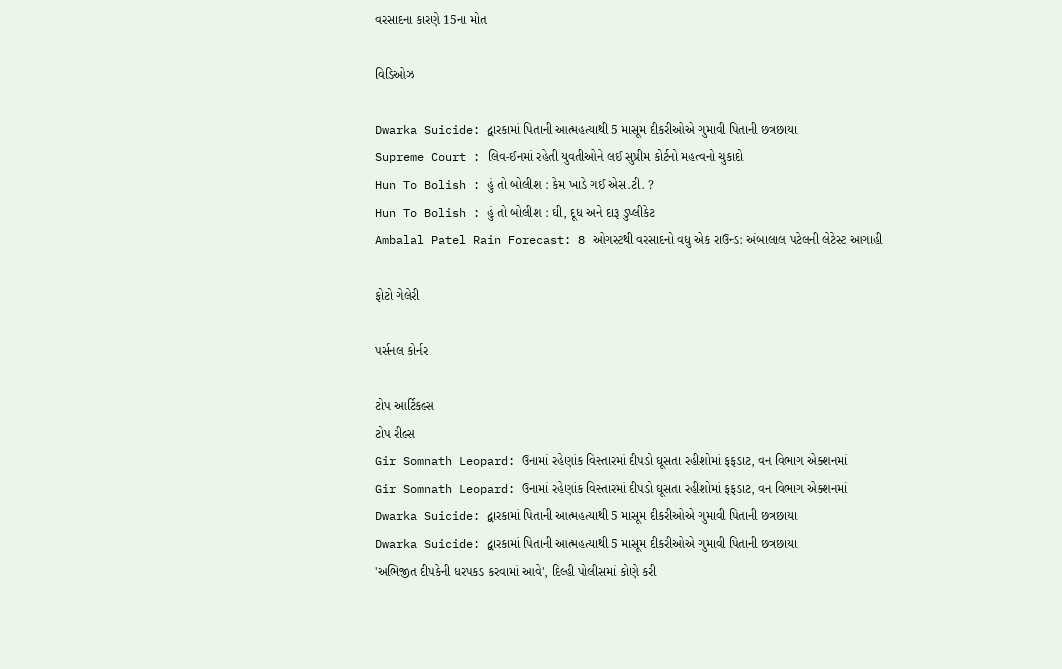વરસાદના કારણે 15ના મોત

વિડિઓઝ

Dwarka Suicide: દ્વારકામાં પિતાની આત્મહત્યાથી 5 માસૂમ દીકરીઓએ ગુમાવી પિતાની છત્રછાયા
Supreme Court : લિવ-ઈનમાં રહેતી યુવતીઓને લઈ સુપ્રીમ કોર્ટનો મહત્વનો ચુકાદો
Hun To Bolish : હું તો બોલીશ : કેમ ખાડે ગઈ એસ.ટી. ?
Hun To Bolish : હું તો બોલીશ : ઘી, દૂધ અને દારૂ ડુપ્લીકેટ
Ambalal Patel Rain Forecast: 8 ઓગસ્ટથી વરસાદનો વધુ એક રાઉન્ડ: અંબાલાલ પટેલની લેટેસ્ટ આગાહી

ફોટો ગેલેરી

પર્સનલ કોર્નર

ટોપ આર્ટિકલ્સ
ટોપ રીલ્સ
Gir Somnath Leopard: ઉનામાં રહેણાંક વિસ્તારમાં દીપડો ઘૂસતા રહીશોમાં ફફડાટ, વન વિભાગ એક્શનમાં
Gir Somnath Leopard: ઉનામાં રહેણાંક વિસ્તારમાં દીપડો ઘૂસતા રહીશોમાં ફફડાટ, વન વિભાગ એક્શનમાં
Dwarka Suicide: દ્વારકામાં પિતાની આત્મહત્યાથી 5 માસૂમ દીકરીઓએ ગુમાવી પિતાની છત્રછાયા
Dwarka Suicide: દ્વારકામાં પિતાની આત્મહત્યાથી 5 માસૂમ દીકરીઓએ ગુમાવી પિતાની છત્રછાયા
'અભિજીત દીપકેની ધરપકડ કરવામાં આવે', દિલ્હી પોલીસમાં કોણે કરી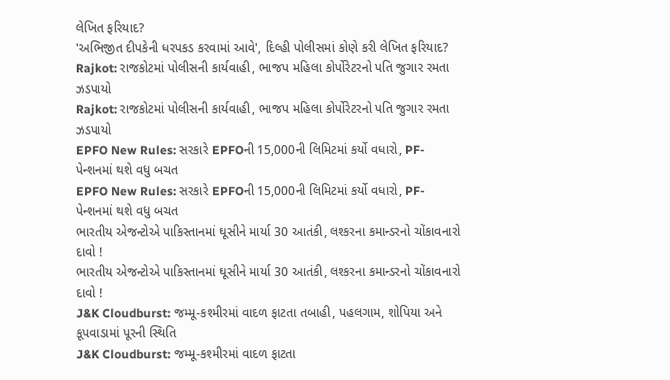લેખિત ફરિયાદ?
'અભિજીત દીપકેની ધરપકડ કરવામાં આવે', દિલ્હી પોલીસમાં કોણે કરી લેખિત ફરિયાદ?
Rajkot: રાજકોટમાં પોલીસની કાર્યવાહી, ભાજપ મહિલા કોર્પોરેટરનો પતિ જુગાર રમતા ઝડપાયો
Rajkot: રાજકોટમાં પોલીસની કાર્યવાહી, ભાજપ મહિલા કોર્પોરેટરનો પતિ જુગાર રમતા ઝડપાયો
EPFO New Rules: સરકારે EPFOની 15,000ની લિમિટમાં કર્યો વધારો, PF-પેન્શનમાં થશે વધુ બચત
EPFO New Rules: સરકારે EPFOની 15,000ની લિમિટમાં કર્યો વધારો, PF-પેન્શનમાં થશે વધુ બચત
ભારતીય એજન્ટોએ પાકિસ્તાનમાં ઘૂસીને માર્યા 30 આતંકી, લશ્કરના કમાન્ડરનો ચોંકાવનારો દાવો !
ભારતીય એજન્ટોએ પાકિસ્તાનમાં ઘૂસીને માર્યા 30 આતંકી, લશ્કરના કમાન્ડરનો ચોંકાવનારો દાવો !
J&K Cloudburst: જમ્મૂ-કશ્મીરમાં વાદળ ફાટતા તબાહી, પહલગામ, શોપિયા અને કૂપવાડામાં પૂરની સ્થિતિ
J&K Cloudburst: જમ્મૂ-કશ્મીરમાં વાદળ ફાટતા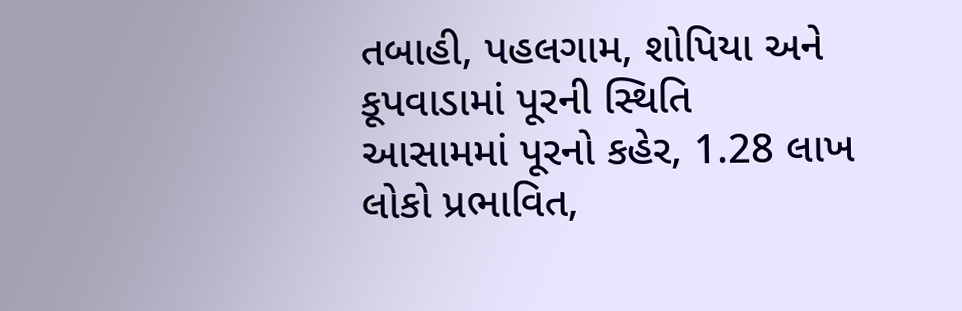તબાહી, પહલગામ, શોપિયા અને કૂપવાડામાં પૂરની સ્થિતિ
આસામમાં પૂરનો કહેર, 1.28 લાખ લોકો પ્રભાવિત,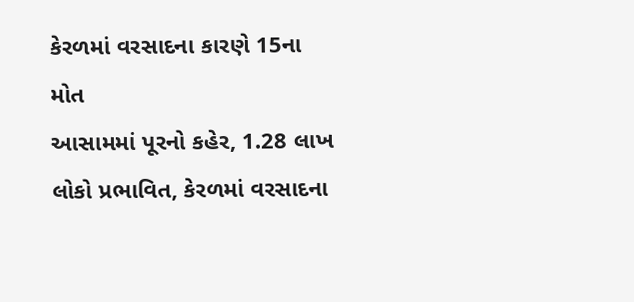કેરળમાં વરસાદના કારણે 15ના મોત
આસામમાં પૂરનો કહેર, 1.28 લાખ લોકો પ્રભાવિત, કેરળમાં વરસાદના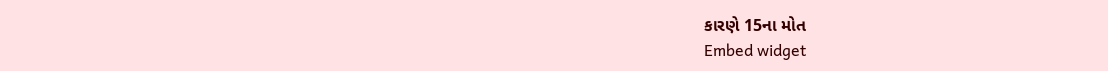કારણે 15ના મોત
Embed widget